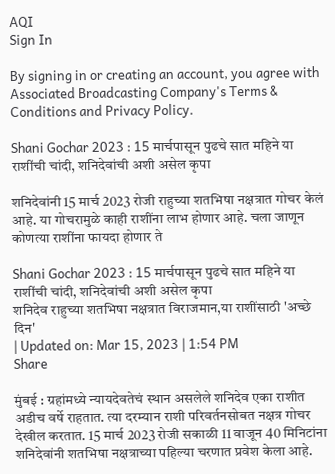AQI
Sign In

By signing in or creating an account, you agree with Associated Broadcasting Company's Terms & Conditions and Privacy Policy.

Shani Gochar 2023 : 15 मार्चपासून पुढचे सात महिने या राशींची चांदी, शनिदेवांची अशी असेल कृपा

शनिदेवांनी 15 मार्च 2023 रोजी राहुच्या शतभिषा नक्षत्रात गोचर केलं आहे. या गोचरामुळे काही राशींना लाभ होणार आहे. चला जाणून कोणत्या राशींना फायदा होणार ते

Shani Gochar 2023 : 15 मार्चपासून पुढचे सात महिने या राशींची चांदी, शनिदेवांची अशी असेल कृपा
शनिदेव राहुच्या शतभिषा नक्षत्रात विराजमान,या राशींसाठी 'अच्छे दिन'
| Updated on: Mar 15, 2023 | 1:54 PM
Share

मुंबई : ग्रहांमध्ये न्यायदेवतेचं स्थान असलेले शनिदेव एका राशीत अडीच वर्षे राहतात. त्या दरम्यान राशी परिवर्तनसोबत नक्षत्र गोचर देखील करतात. 15 मार्च 2023 रोजी सकाळी 11 वाजून 40 मिनिटांना शनिदेवांनी शतभिषा नक्षत्राच्या पहिल्या चरणात प्रवेश केला आहे.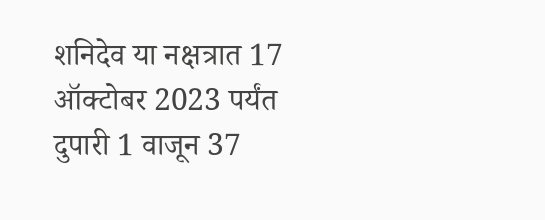शनिदेव या नक्षत्रात 17 ऑक्टोबर 2023 पर्यंत दुपारी 1 वाजून 37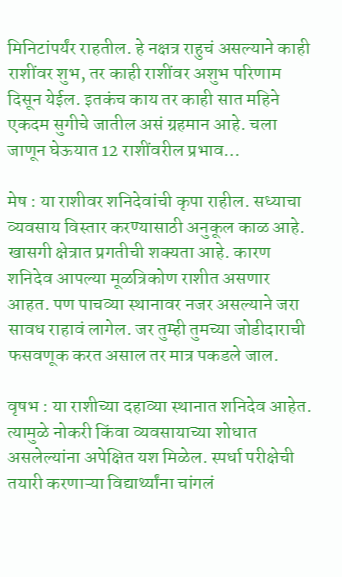मिनिटांपर्यंर राहतील. हे नक्षत्र राहुचं असल्याने काही राशींवर शुभ, तर काही राशींवर अशुभ परिणाम दिसून येईल. इतकंच काय तर काही सात महिने एकदम सुगीचे जातील असं ग्रहमान आहे. चला जाणून घेऊयात 12 राशींवरील प्रभाव…

मेष : या राशीवर शनिदेवांची कृपा राहील. सध्याचा व्यवसाय विस्तार करण्यासाठी अनुकूल काळ आहे. खासगी क्षेत्रात प्रगतीची शक्यता आहे. कारण शनिदेव आपल्या मूळत्रिकोण राशीत असणार आहत. पण पाचव्या स्थानावर नजर असल्याने जरा सावध राहावं लागेल. जर तुम्ही तुमच्या जोडीदाराची फसवणूक करत असाल तर मात्र पकडले जाल.

वृषभ : या राशीच्या दहाव्या स्थानात शनिदेव आहेत. त्यामुळे नोकरी किंवा व्यवसायाच्या शोधात असलेल्यांना अपेक्षित यश मिळेल. स्पर्धा परीक्षेची तयारी करणाऱ्या विद्यार्थ्यांना चांगलं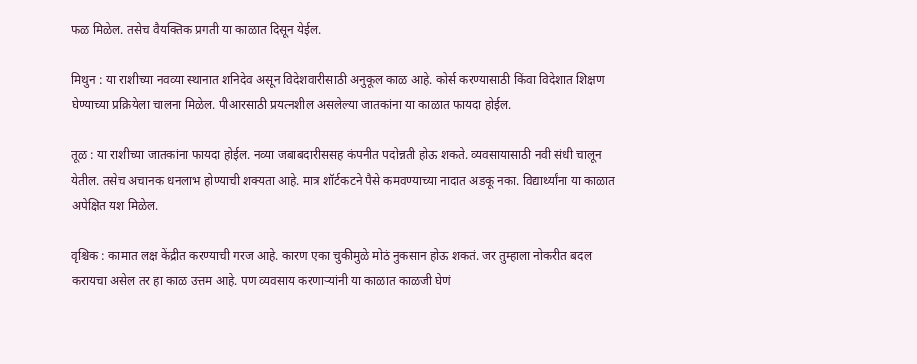फळ मिळेल. तसेच वैयक्तिक प्रगती या काळात दिसून येईल.

मिथुन : या राशीच्या नवव्या स्थानात शनिदेव असून विदेशवारीसाठी अनुकूल काळ आहे. कोर्स करण्यासाठी किंवा विदेशात शिक्षण घेण्याच्या प्रक्रियेला चालना मिळेल. पीआरसाठी प्रयत्नशील असलेल्या जातकांना या काळात फायदा होईल.

तूळ : या राशीच्या जातकांना फायदा होईल. नव्या जबाबदारीससह कंपनीत पदोन्नती होऊ शकते. व्यवसायासाठी नवी संधी चालून येतील. तसेच अचानक धनलाभ होण्याची शक्यता आहे. मात्र शॉर्टकटने पैसे कमवण्याच्या नादात अडकू नका. विद्यार्थ्यांना या काळात अपेक्षित यश मिळेल.

वृश्चिक : कामात लक्ष केंद्रीत करण्याची गरज आहे. कारण एका चुकीमुळे मोठं नुकसान होऊ शकतं. जर तुम्हाला नोकरीत बदल करायचा असेल तर हा काळ उत्तम आहे. पण व्यवसाय करणाऱ्यांनी या काळात काळजी घेणं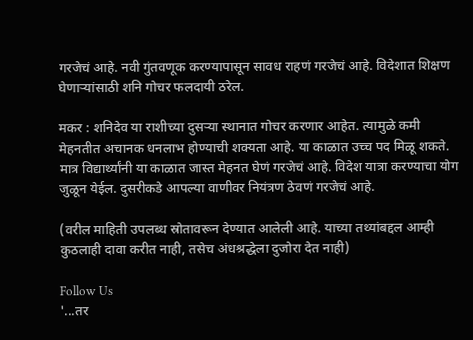गरजेचं आहे. नवी गुंतवणूक करण्यापासून सावध राहणं गरजेचं आहे. विदेशात शिक्षण घेणाऱ्यांसाठी शनि गोचर फलदायी ठरेल.

मकर : शनिदेव या राशीच्या दुसऱ्या स्थानात गोचर करणार आहेत. त्यामुळे कमी मेहनतीत अचानक धनलाभ होण्याची शक्यता आहे. या काळात उच्च पद मिळू शकते. मात्र विद्यार्थ्यांनी या काळात जास्त मेहनत घेणं गरजेचं आहे. विदेश यात्रा करण्याचा योग जुळून येईल. दुसरीकडे आपल्या वाणीवर नियंत्रण ठेवणं गरजेचं आहे.

(वरील माहिती उपलब्ध स्रोतावरून देण्यात आलेली आहे. याच्या तथ्यांबद्दल आम्ही कुठलाही दावा करीत नाही, तसेच अंधश्रद्धेला दुजोरा देत नाही)

Follow Us
'...तर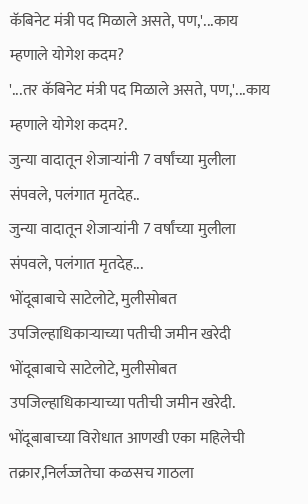कॅबिनेट मंत्री पद मिळाले असते, पण,'...काय म्हणाले योगेश कदम?
'...तर कॅबिनेट मंत्री पद मिळाले असते, पण,'...काय म्हणाले योगेश कदम?.
जुन्या वादातून शेजाऱ्यांनी 7 वर्षांच्या मुलीला संपवले, पलंगात मृतदेह..
जुन्या वादातून शेजाऱ्यांनी 7 वर्षांच्या मुलीला संपवले, पलंगात मृतदेह...
भोंदूबाबाचे साटेलोटे, मुलीसोबत उपजिल्हाधिकाऱ्याच्या पतीची जमीन खरेदी
भोंदूबाबाचे साटेलोटे, मुलीसोबत उपजिल्हाधिकाऱ्याच्या पतीची जमीन खरेदी.
भोंदूबाबाच्या विरोधात आणखी एका महिलेची तक्रार,निर्लज्जतेचा कळसच गाठला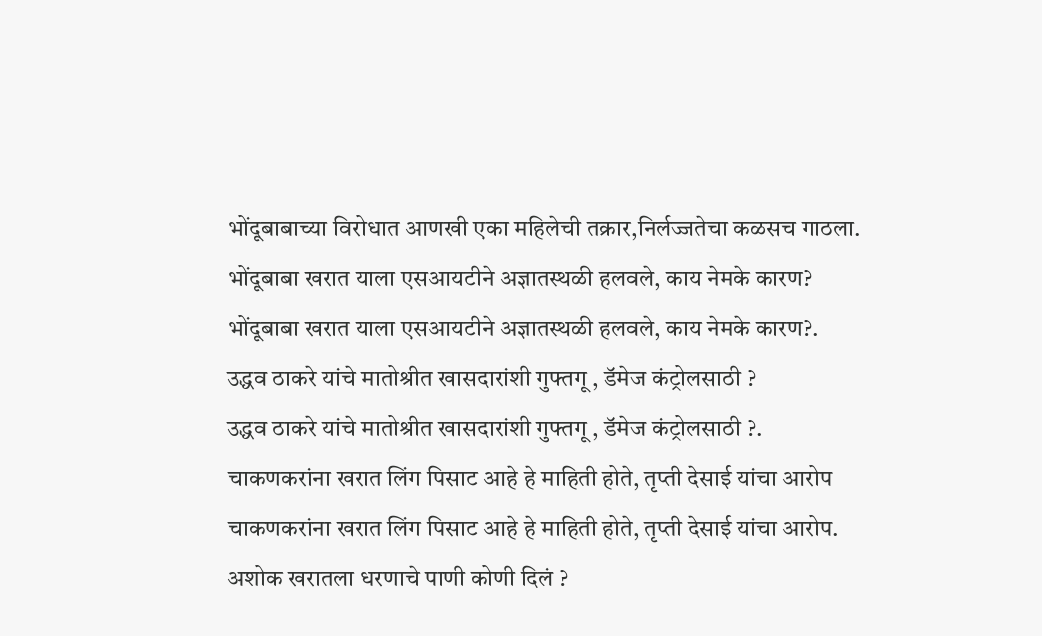भोंदूबाबाच्या विरोधात आणखी एका महिलेची तक्रार,निर्लज्जतेचा कळसच गाठला.
भोंदूबाबा खरात याला एसआयटीने अज्ञातस्थळी हलवले, काय नेमके कारण?
भोंदूबाबा खरात याला एसआयटीने अज्ञातस्थळी हलवले, काय नेमके कारण?.
उद्धव ठाकरे यांचे मातोश्रीत खासदारांशी गुफ्तगू , डॅमेज कंट्रोलसाठी ?
उद्धव ठाकरे यांचे मातोश्रीत खासदारांशी गुफ्तगू , डॅमेज कंट्रोलसाठी ?.
चाकणकरांना खरात लिंग पिसाट आहे हे माहिती होते, तृप्ती देसाई यांचा आरोप
चाकणकरांना खरात लिंग पिसाट आहे हे माहिती होते, तृप्ती देसाई यांचा आरोप.
अशोक खरातला धरणाचे पाणी कोणी दिलं ?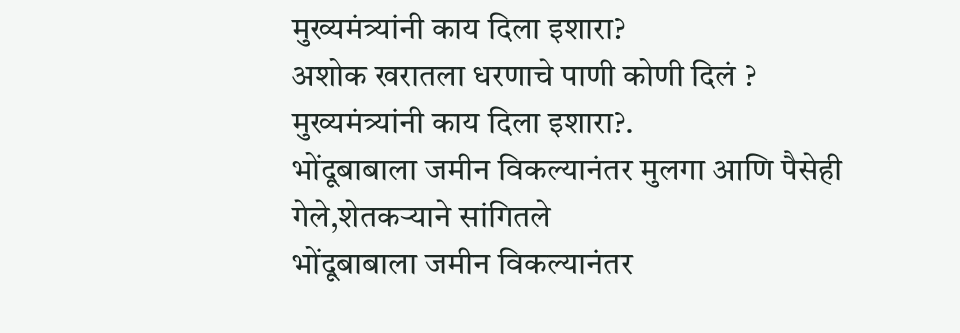मुख्यमंत्र्यांनी काय दिला इशारा?
अशोक खरातला धरणाचे पाणी कोणी दिलं ? मुख्यमंत्र्यांनी काय दिला इशारा?.
भोंदूबाबाला जमीन विकल्यानंतर मुलगा आणि पैसेही गेले,शेतकऱ्याने सांगितले
भोंदूबाबाला जमीन विकल्यानंतर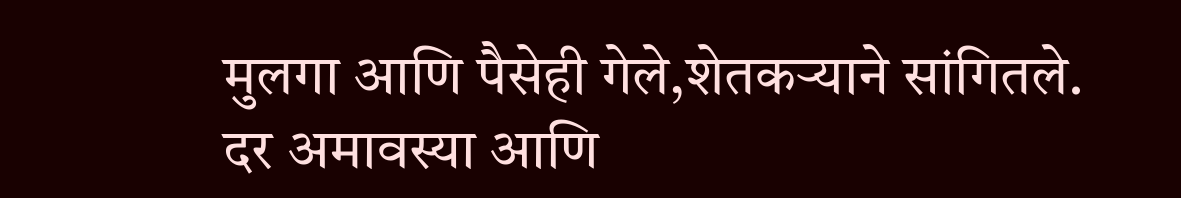मुलगा आणि पैसेही गेले,शेतकऱ्याने सांगितले.
दर अमावस्या आणि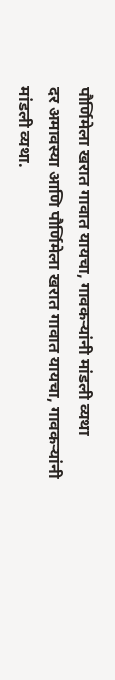पौर्णिमेला खरात गावात यायचा, गावकऱ्यांनी मांडली व्यथा
दर अमावस्या आणि पौर्णिमेला खरात गावात यायचा, गावकऱ्यांनी मांडली व्यथा.